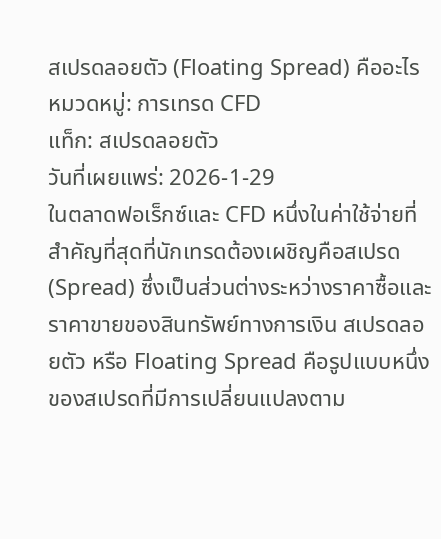สเปรดลอยตัว (Floating Spread) คืออะไร
หมวดหมู่: การเทรด CFD
แท็ก: สเปรดลอยตัว
วันที่เผยแพร่: 2026-1-29
ในตลาดฟอเร็กซ์และ CFD หนึ่งในค่าใช้จ่ายที่สำคัญที่สุดที่นักเทรดต้องเผชิญคือสเปรด (Spread) ซึ่งเป็นส่วนต่างระหว่างราคาซื้อและราคาขายของสินทรัพย์ทางการเงิน สเปรดลอยตัว หรือ Floating Spread คือรูปแบบหนึ่งของสเปรดที่มีการเปลี่ยนแปลงตาม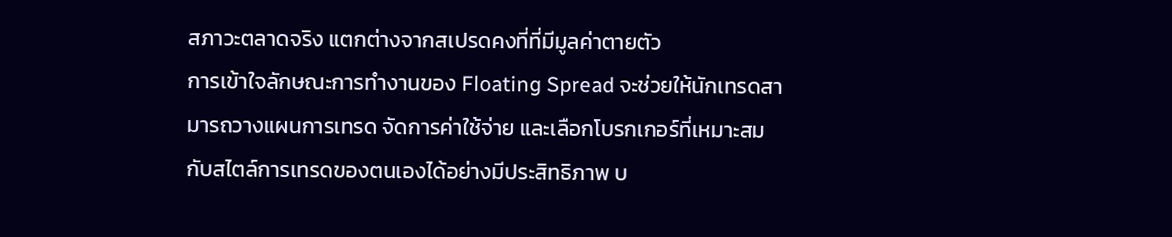สภาวะตลาดจริง แตกต่างจากสเปรดคงที่ที่มีมูลค่าตายตัว
การเข้าใจลักษณะการทำงานของ Floating Spread จะช่วยให้นักเทรดสามารถวางแผนการเทรด จัดการค่าใช้จ่าย และเลือกโบรกเกอร์ที่เหมาะสมกับสไตล์การเทรดของตนเองได้อย่างมีประสิทธิภาพ บ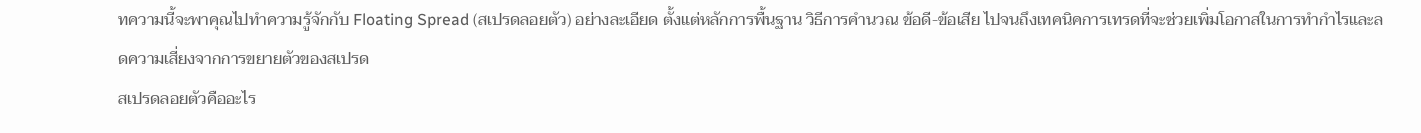ทความนี้จะพาคุณไปทำความรู้จักกับ Floating Spread (สเปรดลอยตัว) อย่างละเอียด ตั้งแต่หลักการพื้นฐาน วิธีการคำนวณ ข้อดี-ข้อเสีย ไปจนถึงเทคนิคการเทรดที่จะช่วยเพิ่มโอกาสในการทำกำไรและลดความเสี่ยงจากการขยายตัวของสเปรด
สเปรดลอยตัวคืออะไร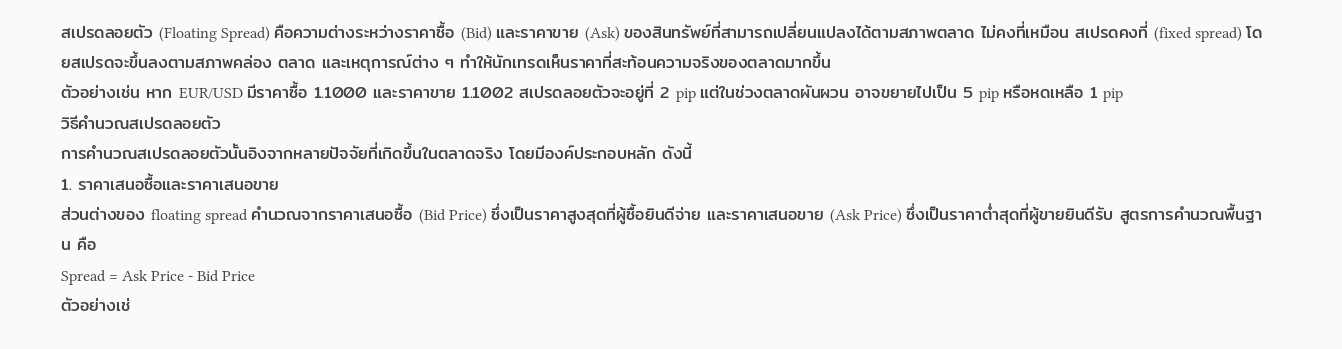สเปรดลอยตัว (Floating Spread) คือความต่างระหว่างราคาซื้อ (Bid) และราคาขาย (Ask) ของสินทรัพย์ที่สามารถเปลี่ยนแปลงได้ตามสภาพตลาด ไม่คงที่เหมือน สเปรดคงที่ (fixed spread) โดยสเปรดจะขึ้นลงตามสภาพคล่อง ตลาด และเหตุการณ์ต่าง ๆ ทำให้นักเทรดเห็นราคาที่สะท้อนความจริงของตลาดมากขึ้น
ตัวอย่างเช่น หาก EUR/USD มีราคาซื้อ 1.1000 และราคาขาย 1.1002 สเปรดลอยตัวจะอยู่ที่ 2 pip แต่ในช่วงตลาดผันผวน อาจขยายไปเป็น 5 pip หรือหดเหลือ 1 pip
วิธีคำนวณสเปรดลอยตัว
การคำนวณสเปรดลอยตัวนั้นอิงจากหลายปัจจัยที่เกิดขึ้นในตลาดจริง โดยมีองค์ประกอบหลัก ดังนี้
1. ราคาเสนอซื้อและราคาเสนอขาย
ส่วนต่างของ floating spread คำนวณจากราคาเสนอซื้อ (Bid Price) ซึ่งเป็นราคาสูงสุดที่ผู้ซื้อยินดีจ่าย และราคาเสนอขาย (Ask Price) ซึ่งเป็นราคาต่ำสุดที่ผู้ขายยินดีรับ สูตรการคำนวณพื้นฐาน คือ
Spread = Ask Price - Bid Price
ตัวอย่างเช่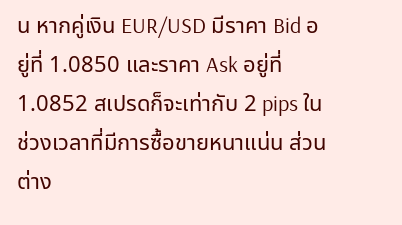น หากคู่เงิน EUR/USD มีราคา Bid อยู่ที่ 1.0850 และราคา Ask อยู่ที่ 1.0852 สเปรดก็จะเท่ากับ 2 pips ในช่วงเวลาที่มีการซื้อขายหนาแน่น ส่วนต่าง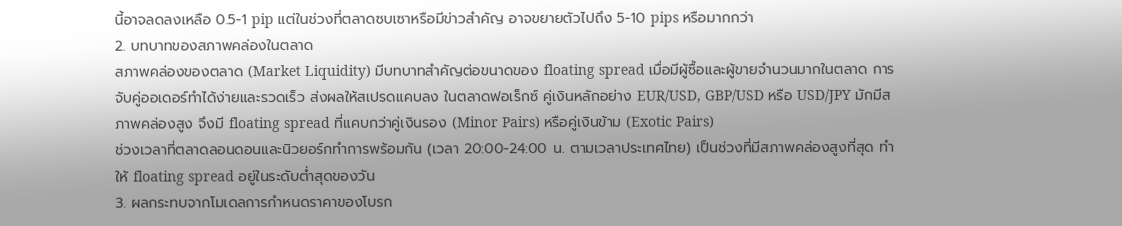นี้อาจลดลงเหลือ 0.5-1 pip แต่ในช่วงที่ตลาดซบเซาหรือมีข่าวสำคัญ อาจขยายตัวไปถึง 5-10 pips หรือมากกว่า
2. บทบาทของสภาพคล่องในตลาด
สภาพคล่องของตลาด (Market Liquidity) มีบทบาทสำคัญต่อขนาดของ floating spread เมื่อมีผู้ซื้อและผู้ขายจำนวนมากในตลาด การจับคู่ออเดอร์ทำได้ง่ายและรวดเร็ว ส่งผลให้สเปรดแคบลง ในตลาดฟอเร็กซ์ คู่เงินหลักอย่าง EUR/USD, GBP/USD หรือ USD/JPY มักมีสภาพคล่องสูง จึงมี floating spread ที่แคบกว่าคู่เงินรอง (Minor Pairs) หรือคู่เงินข้าม (Exotic Pairs)
ช่วงเวลาที่ตลาดลอนดอนและนิวยอร์กทำการพร้อมกัน (เวลา 20:00-24:00 น. ตามเวลาประเทศไทย) เป็นช่วงที่มีสภาพคล่องสูงที่สุด ทำให้ floating spread อยู่ในระดับต่ำสุดของวัน
3. ผลกระทบจากโมเดลการกำหนดราคาของโบรก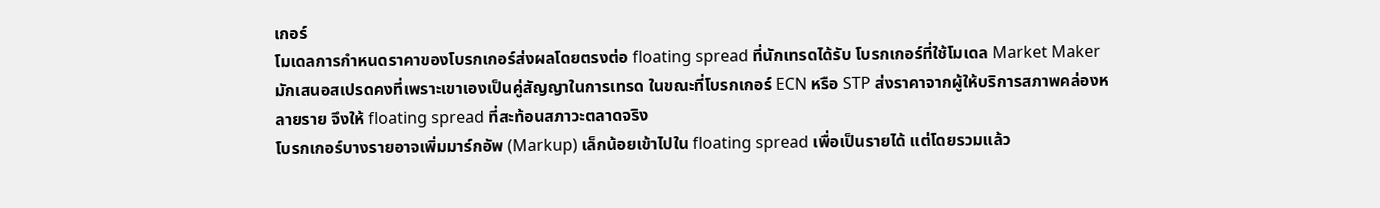เกอร์
โมเดลการกำหนดราคาของโบรกเกอร์ส่งผลโดยตรงต่อ floating spread ที่นักเทรดได้รับ โบรกเกอร์ที่ใช้โมเดล Market Maker มักเสนอสเปรดคงที่เพราะเขาเองเป็นคู่สัญญาในการเทรด ในขณะที่โบรกเกอร์ ECN หรือ STP ส่งราคาจากผู้ให้บริการสภาพคล่องหลายราย จึงให้ floating spread ที่สะท้อนสภาวะตลาดจริง
โบรกเกอร์บางรายอาจเพิ่มมาร์กอัพ (Markup) เล็กน้อยเข้าไปใน floating spread เพื่อเป็นรายได้ แต่โดยรวมแล้ว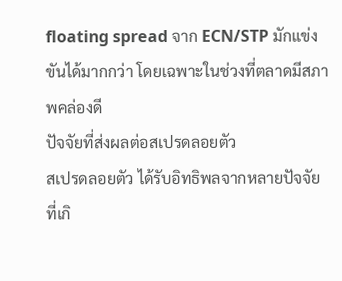floating spread จาก ECN/STP มักแข่งขันได้มากกว่า โดยเฉพาะในช่วงที่ตลาดมีสภาพคล่องดี
ปัจจัยที่ส่งผลต่อสเปรดลอยตัว
สเปรดลอยตัว ได้รับอิทธิพลจากหลายปัจจัยที่เกิ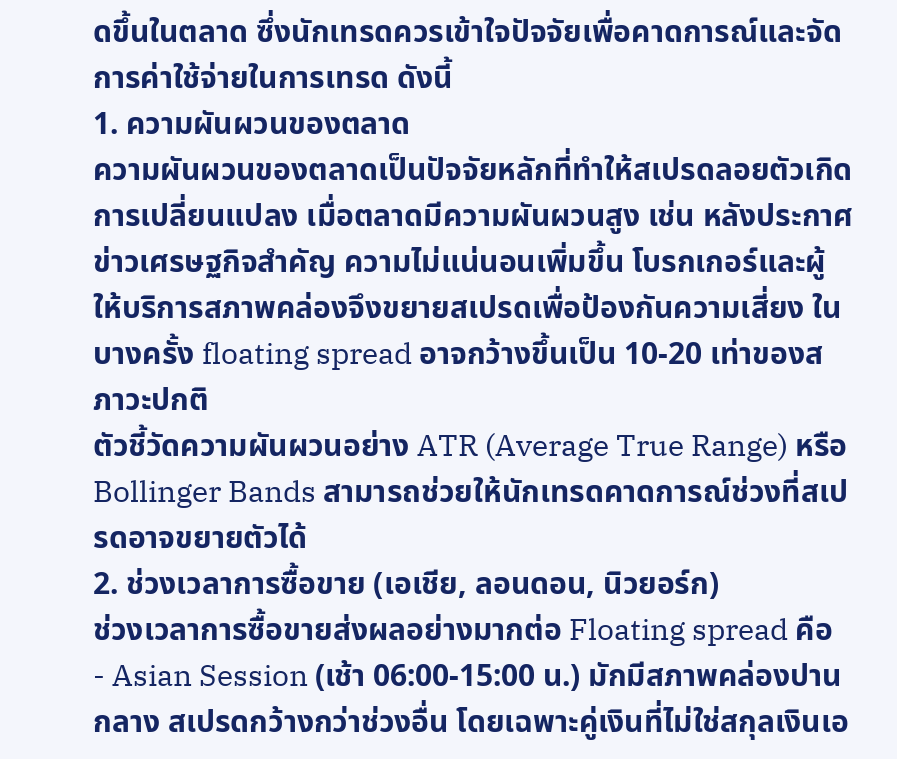ดขึ้นในตลาด ซึ่งนักเทรดควรเข้าใจปัจจัยเพื่อคาดการณ์และจัดการค่าใช้จ่ายในการเทรด ดังนี้
1. ความผันผวนของตลาด
ความผันผวนของตลาดเป็นปัจจัยหลักที่ทำให้สเปรดลอยตัวเกิดการเปลี่ยนแปลง เมื่อตลาดมีความผันผวนสูง เช่น หลังประกาศข่าวเศรษฐกิจสำคัญ ความไม่แน่นอนเพิ่มขึ้น โบรกเกอร์และผู้ให้บริการสภาพคล่องจึงขยายสเปรดเพื่อป้องกันความเสี่ยง ในบางครั้ง floating spread อาจกว้างขึ้นเป็น 10-20 เท่าของสภาวะปกติ
ตัวชี้วัดความผันผวนอย่าง ATR (Average True Range) หรือ Bollinger Bands สามารถช่วยให้นักเทรดคาดการณ์ช่วงที่สเปรดอาจขยายตัวได้
2. ช่วงเวลาการซื้อขาย (เอเชีย, ลอนดอน, นิวยอร์ก)
ช่วงเวลาการซื้อขายส่งผลอย่างมากต่อ Floating spread คือ
- Asian Session (เช้า 06:00-15:00 น.) มักมีสภาพคล่องปานกลาง สเปรดกว้างกว่าช่วงอื่น โดยเฉพาะคู่เงินที่ไม่ใช่สกุลเงินเอ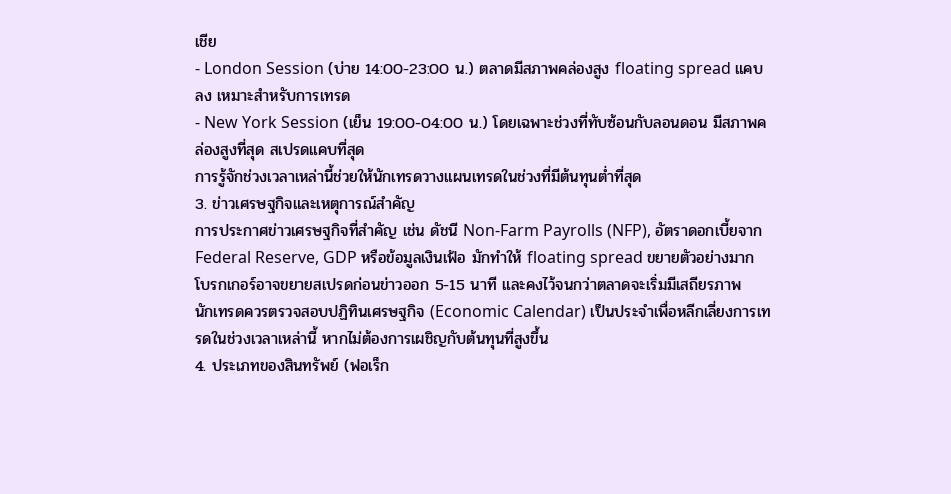เชีย
- London Session (บ่าย 14:00-23:00 น.) ตลาดมีสภาพคล่องสูง floating spread แคบลง เหมาะสำหรับการเทรด
- New York Session (เย็น 19:00-04:00 น.) โดยเฉพาะช่วงที่ทับซ้อนกับลอนดอน มีสภาพคล่องสูงที่สุด สเปรดแคบที่สุด
การรู้จักช่วงเวลาเหล่านี้ช่วยให้นักเทรดวางแผนเทรดในช่วงที่มีต้นทุนต่ำที่สุด
3. ข่าวเศรษฐกิจและเหตุการณ์สำคัญ
การประกาศข่าวเศรษฐกิจที่สำคัญ เช่น ดัชนี Non-Farm Payrolls (NFP), อัตราดอกเบี้ยจาก Federal Reserve, GDP หรือข้อมูลเงินเฟ้อ มักทำให้ floating spread ขยายตัวอย่างมาก โบรกเกอร์อาจขยายสเปรดก่อนข่าวออก 5-15 นาที และคงไว้จนกว่าตลาดจะเริ่มมีเสถียรภาพ
นักเทรดควรตรวจสอบปฏิทินเศรษฐกิจ (Economic Calendar) เป็นประจำเพื่อหลีกเลี่ยงการเทรดในช่วงเวลาเหล่านี้ หากไม่ต้องการเผชิญกับต้นทุนที่สูงขึ้น
4. ประเภทของสินทรัพย์ (ฟอเร็ก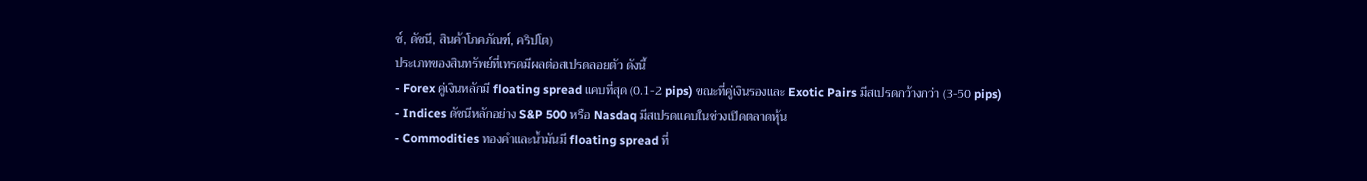ซ์, ดัชนี, สินค้าโภคภัณฑ์, คริปโต)
ประเภทของสินทรัพย์ที่เทรดมีผลต่อสเปรดลอยตัว ดังนี้
- Forex คู่เงินหลักมี floating spread แคบที่สุด (0.1-2 pips) ขณะที่คู่เงินรองและ Exotic Pairs มีสเปรดกว้างกว่า (3-50 pips)
- Indices ดัชนีหลักอย่าง S&P 500 หรือ Nasdaq มีสเปรดแคบในช่วงเปิดตลาดหุ้น
- Commodities ทองคำและน้ำมันมี floating spread ที่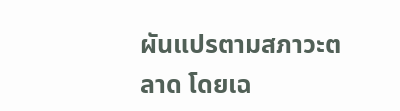ผันแปรตามสภาวะตลาด โดยเฉ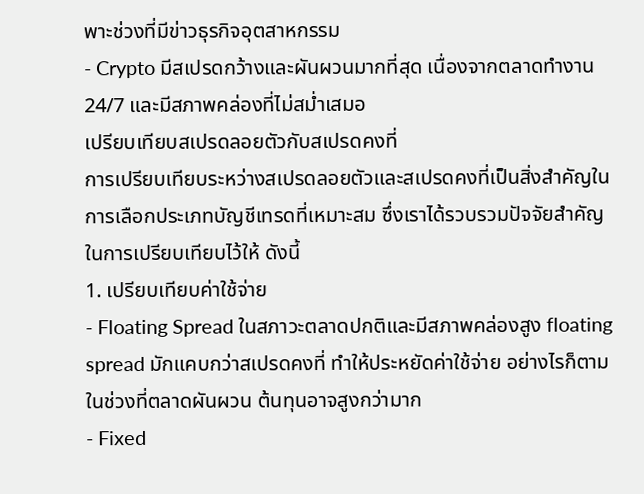พาะช่วงที่มีข่าวธุรกิจอุตสาหกรรม
- Crypto มีสเปรดกว้างและผันผวนมากที่สุด เนื่องจากตลาดทำงาน 24/7 และมีสภาพคล่องที่ไม่สม่ำเสมอ
เปรียบเทียบสเปรดลอยตัวกับสเปรดคงที่
การเปรียบเทียบระหว่างสเปรดลอยตัวและสเปรดคงที่เป็นสิ่งสำคัญในการเลือกประเภทบัญชีเทรดที่เหมาะสม ซึ่งเราได้รวบรวมปัจจัยสำคัญในการเปรียบเทียบไว้ให้ ดังนี้
1. เปรียบเทียบค่าใช้จ่าย
- Floating Spread ในสภาวะตลาดปกติและมีสภาพคล่องสูง floating spread มักแคบกว่าสเปรดคงที่ ทำให้ประหยัดค่าใช้จ่าย อย่างไรก็ตาม ในช่วงที่ตลาดผันผวน ต้นทุนอาจสูงกว่ามาก
- Fixed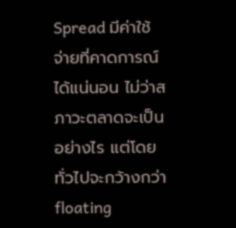Spread มีค่าใช้จ่ายที่คาดการณ์ได้แน่นอน ไม่ว่าสภาวะตลาดจะเป็นอย่างไร แต่โดยทั่วไปจะกว้างกว่า floating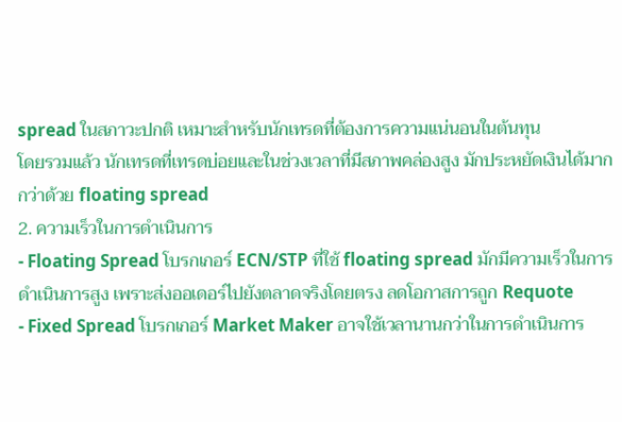spread ในสภาวะปกติ เหมาะสำหรับนักเทรดที่ต้องการความแน่นอนในต้นทุน
โดยรวมแล้ว นักเทรดที่เทรดบ่อยและในช่วงเวลาที่มีสภาพคล่องสูง มักประหยัดเงินได้มากกว่าด้วย floating spread
2. ความเร็วในการดำเนินการ
- Floating Spread โบรกเกอร์ ECN/STP ที่ใช้ floating spread มักมีความเร็วในการดำเนินการสูง เพราะส่งออเดอร์ไปยังตลาดจริงโดยตรง ลดโอกาสการถูก Requote
- Fixed Spread โบรกเกอร์ Market Maker อาจใช้เวลานานกว่าในการดำเนินการ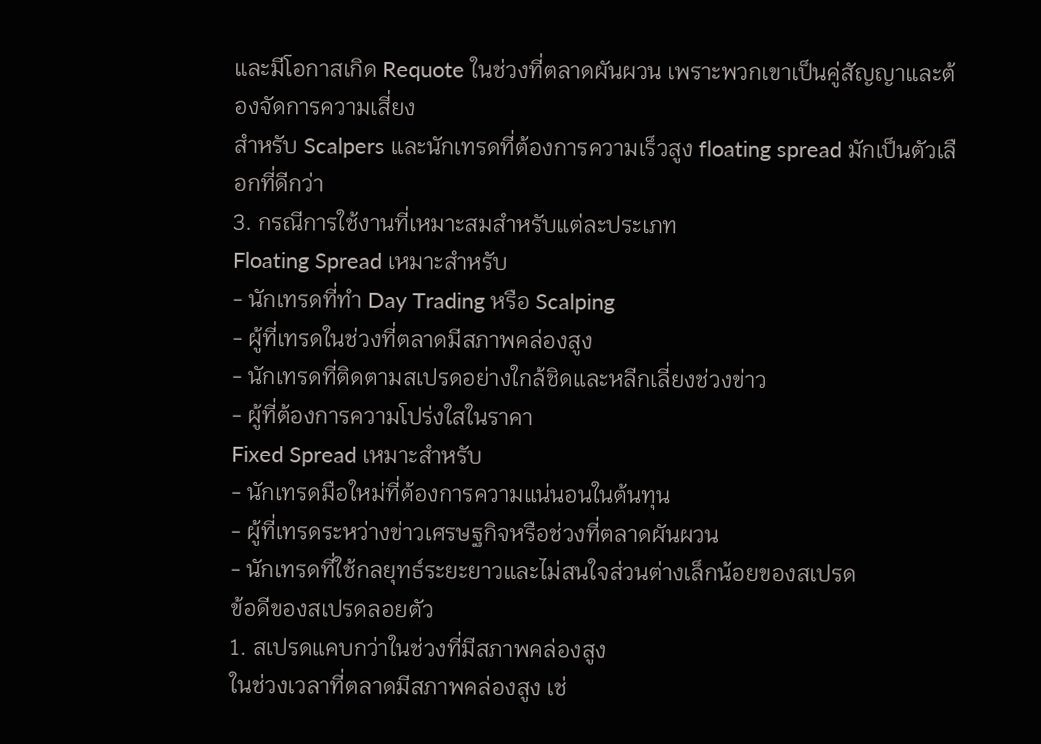และมีโอกาสเกิด Requote ในช่วงที่ตลาดผันผวน เพราะพวกเขาเป็นคู่สัญญาและต้องจัดการความเสี่ยง
สำหรับ Scalpers และนักเทรดที่ต้องการความเร็วสูง floating spread มักเป็นตัวเลือกที่ดีกว่า
3. กรณีการใช้งานที่เหมาะสมสำหรับแต่ละประเภท
Floating Spread เหมาะสำหรับ
- นักเทรดที่ทำ Day Trading หรือ Scalping
- ผู้ที่เทรดในช่วงที่ตลาดมีสภาพคล่องสูง
- นักเทรดที่ติดตามสเปรดอย่างใกล้ชิดและหลีกเลี่ยงช่วงข่าว
- ผู้ที่ต้องการความโปร่งใสในราคา
Fixed Spread เหมาะสำหรับ
- นักเทรดมือใหม่ที่ต้องการความแน่นอนในต้นทุน
- ผู้ที่เทรดระหว่างข่าวเศรษฐกิจหรือช่วงที่ตลาดผันผวน
- นักเทรดที่ใช้กลยุทธ์ระยะยาวและไม่สนใจส่วนต่างเล็กน้อยของสเปรด
ข้อดีของสเปรดลอยตัว
1. สเปรดแคบกว่าในช่วงที่มีสภาพคล่องสูง
ในช่วงเวลาที่ตลาดมีสภาพคล่องสูง เช่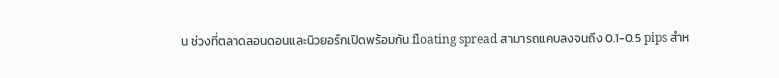น ช่วงที่ตลาดลอนดอนและนิวยอร์กเปิดพร้อมกัน floating spread สามารถแคบลงจนถึง 0.1-0.5 pips สำห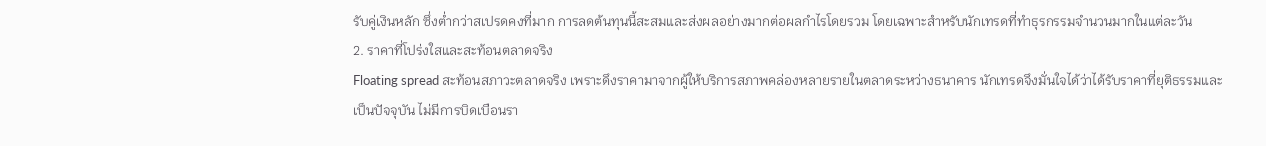รับคู่เงินหลัก ซึ่งต่ำกว่าสเปรดคงที่มาก การลดต้นทุนนี้สะสมและส่งผลอย่างมากต่อผลกำไรโดยรวม โดยเฉพาะสำหรับนักเทรดที่ทำธุรกรรมจำนวนมากในแต่ละวัน
2. ราคาที่โปร่งใสและสะท้อนตลาดจริง
Floating spread สะท้อนสภาวะตลาดจริง เพราะดึงราคามาจากผู้ให้บริการสภาพคล่องหลายรายในตลาดระหว่างธนาคาร นักเทรดจึงมั่นใจได้ว่าได้รับราคาที่ยุติธรรมและเป็นปัจจุบัน ไม่มีการบิดเบือนรา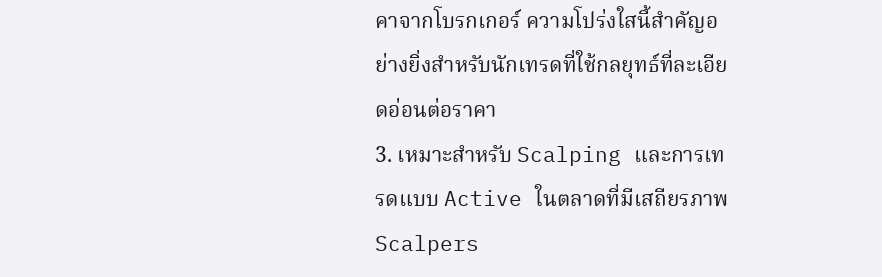คาจากโบรกเกอร์ ความโปร่งใสนี้สำคัญอย่างยิ่งสำหรับนักเทรดที่ใช้กลยุทธ์ที่ละเอียดอ่อนต่อราคา
3. เหมาะสำหรับ Scalping และการเทรดแบบ Active ในตลาดที่มีเสถียรภาพ
Scalpers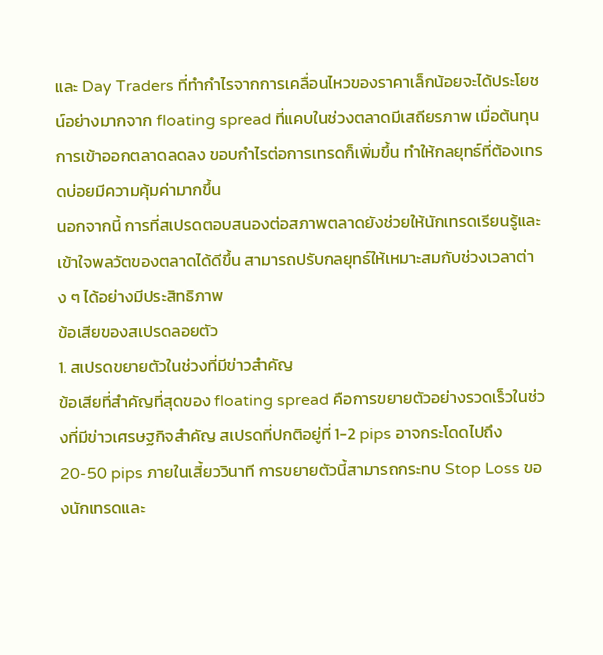และ Day Traders ที่ทำกำไรจากการเคลื่อนไหวของราคาเล็กน้อยจะได้ประโยชน์อย่างมากจาก floating spread ที่แคบในช่วงตลาดมีเสถียรภาพ เมื่อต้นทุนการเข้าออกตลาดลดลง ขอบกำไรต่อการเทรดก็เพิ่มขึ้น ทำให้กลยุทธ์ที่ต้องเทรดบ่อยมีความคุ้มค่ามากขึ้น
นอกจากนี้ การที่สเปรดตอบสนองต่อสภาพตลาดยังช่วยให้นักเทรดเรียนรู้และเข้าใจพลวัตของตลาดได้ดีขึ้น สามารถปรับกลยุทธ์ให้เหมาะสมกับช่วงเวลาต่าง ๆ ได้อย่างมีประสิทธิภาพ
ข้อเสียของสเปรดลอยตัว
1. สเปรดขยายตัวในช่วงที่มีข่าวสำคัญ
ข้อเสียที่สำคัญที่สุดของ floating spread คือการขยายตัวอย่างรวดเร็วในช่วงที่มีข่าวเศรษฐกิจสำคัญ สเปรดที่ปกติอยู่ที่ 1-2 pips อาจกระโดดไปถึง 20-50 pips ภายในเสี้ยววินาที การขยายตัวนี้สามารถกระทบ Stop Loss ของนักเทรดและ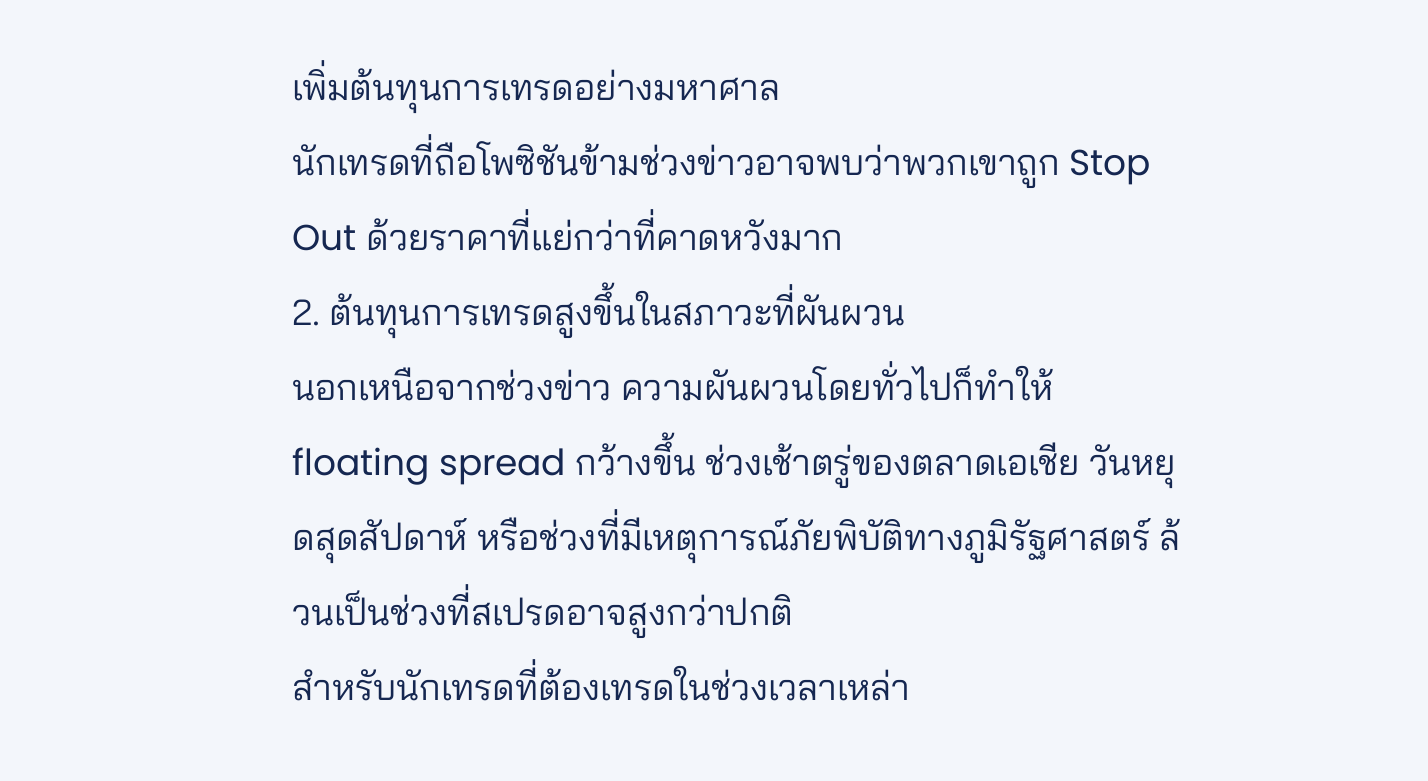เพิ่มต้นทุนการเทรดอย่างมหาศาล
นักเทรดที่ถือโพซิชันข้ามช่วงข่าวอาจพบว่าพวกเขาถูก Stop Out ด้วยราคาที่แย่กว่าที่คาดหวังมาก
2. ต้นทุนการเทรดสูงขึ้นในสภาวะที่ผันผวน
นอกเหนือจากช่วงข่าว ความผันผวนโดยทั่วไปก็ทำให้ floating spread กว้างขึ้น ช่วงเช้าตรู่ของตลาดเอเชีย วันหยุดสุดสัปดาห์ หรือช่วงที่มีเหตุการณ์ภัยพิบัติทางภูมิรัฐศาสตร์ ล้วนเป็นช่วงที่สเปรดอาจสูงกว่าปกติ
สำหรับนักเทรดที่ต้องเทรดในช่วงเวลาเหล่า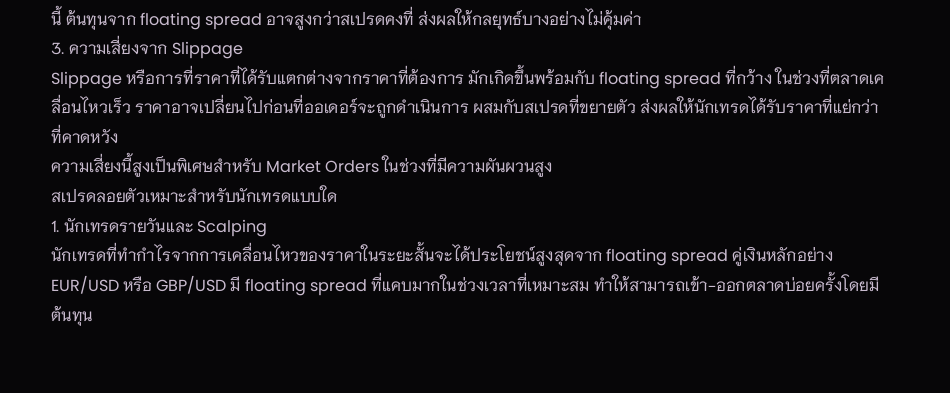นี้ ต้นทุนจาก floating spread อาจสูงกว่าสเปรดคงที่ ส่งผลให้กลยุทธ์บางอย่างไม่คุ้มค่า
3. ความเสี่ยงจาก Slippage
Slippage หรือการที่ราคาที่ได้รับแตกต่างจากราคาที่ต้องการ มักเกิดขึ้นพร้อมกับ floating spread ที่กว้าง ในช่วงที่ตลาดเคลื่อนไหวเร็ว ราคาอาจเปลี่ยนไปก่อนที่ออเดอร์จะถูกดำเนินการ ผสมกับสเปรดที่ขยายตัว ส่งผลให้นักเทรดได้รับราคาที่แย่กว่าที่คาดหวัง
ความเสี่ยงนี้สูงเป็นพิเศษสำหรับ Market Orders ในช่วงที่มีความผันผวนสูง
สเปรดลอยตัวเหมาะสำหรับนักเทรดแบบใด
1. นักเทรดรายวันและ Scalping
นักเทรดที่ทำกำไรจากการเคลื่อนไหวของราคาในระยะสั้นจะได้ประโยชน์สูงสุดจาก floating spread คู่เงินหลักอย่าง EUR/USD หรือ GBP/USD มี floating spread ที่แคบมากในช่วงเวลาที่เหมาะสม ทำให้สามารถเข้า-ออกตลาดบ่อยครั้งโดยมีต้นทุน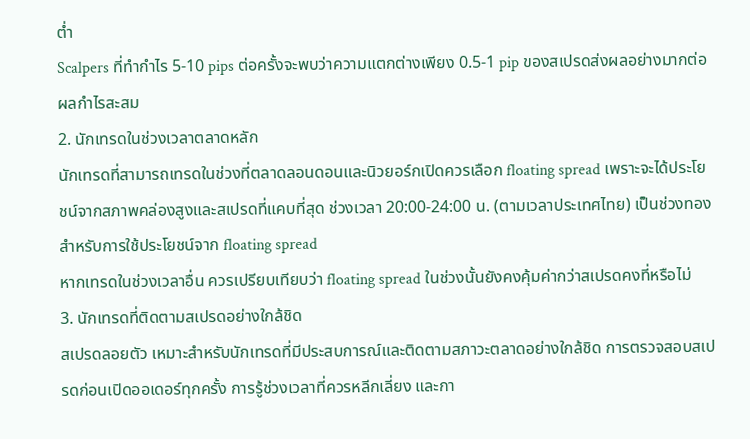ต่ำ
Scalpers ที่ทำกำไร 5-10 pips ต่อครั้งจะพบว่าความแตกต่างเพียง 0.5-1 pip ของสเปรดส่งผลอย่างมากต่อผลกำไรสะสม
2. นักเทรดในช่วงเวลาตลาดหลัก
นักเทรดที่สามารถเทรดในช่วงที่ตลาดลอนดอนและนิวยอร์กเปิดควรเลือก floating spread เพราะจะได้ประโยชน์จากสภาพคล่องสูงและสเปรดที่แคบที่สุด ช่วงเวลา 20:00-24:00 น. (ตามเวลาประเทศไทย) เป็นช่วงทองสำหรับการใช้ประโยชน์จาก floating spread
หากเทรดในช่วงเวลาอื่น ควรเปรียบเทียบว่า floating spread ในช่วงนั้นยังคงคุ้มค่ากว่าสเปรดคงที่หรือไม่
3. นักเทรดที่ติดตามสเปรดอย่างใกล้ชิด
สเปรดลอยตัว เหมาะสำหรับนักเทรดที่มีประสบการณ์และติดตามสภาวะตลาดอย่างใกล้ชิด การตรวจสอบสเปรดก่อนเปิดออเดอร์ทุกครั้ง การรู้ช่วงเวลาที่ควรหลีกเลี่ยง และกา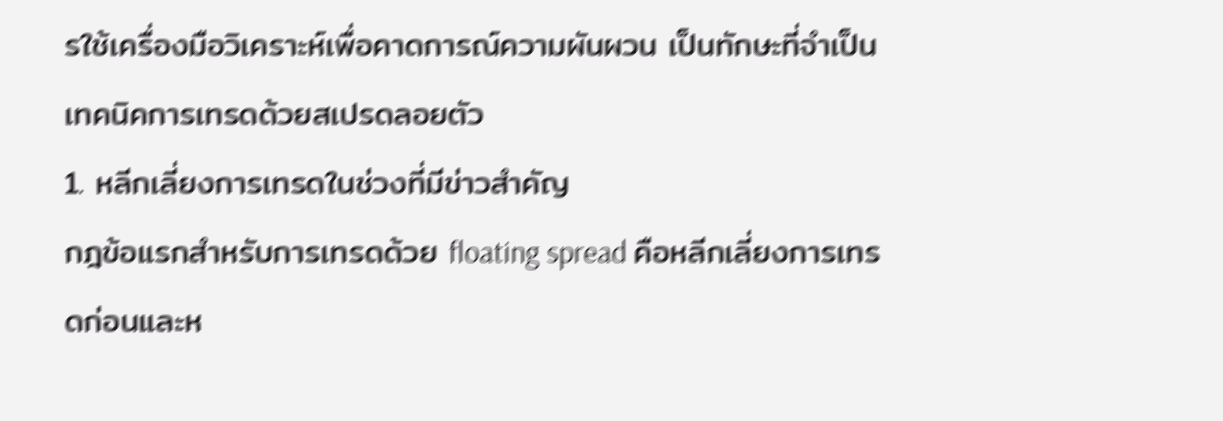รใช้เครื่องมือวิเคราะห์เพื่อคาดการณ์ความผันผวน เป็นทักษะที่จำเป็น
เทคนิคการเทรดด้วยสเปรดลอยตัว
1. หลีกเลี่ยงการเทรดในช่วงที่มีข่าวสำคัญ
กฎข้อแรกสำหรับการเทรดด้วย floating spread คือหลีกเลี่ยงการเทรดก่อนและห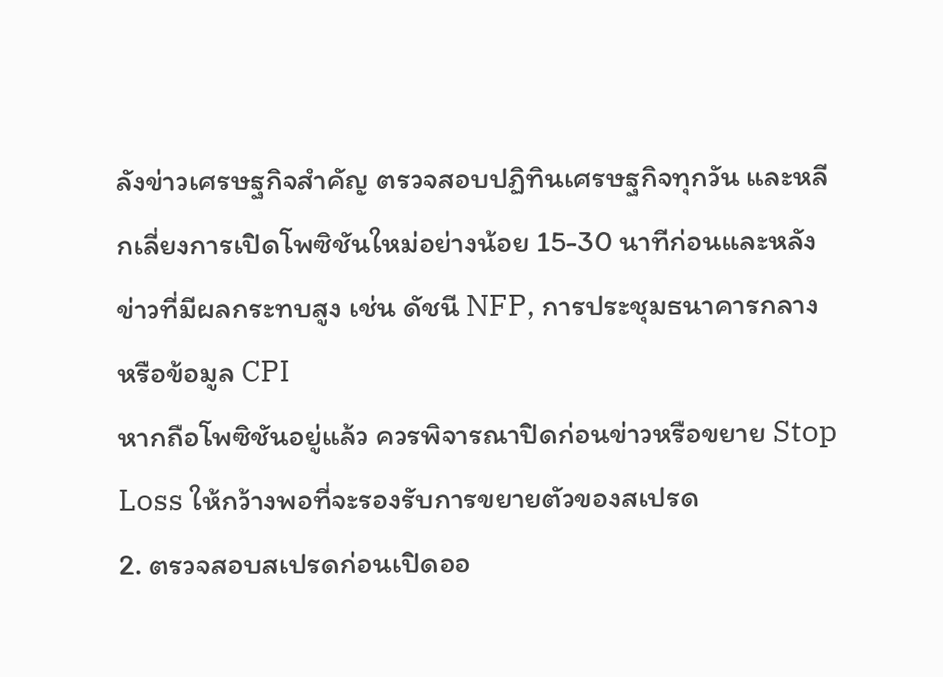ลังข่าวเศรษฐกิจสำคัญ ตรวจสอบปฏิทินเศรษฐกิจทุกวัน และหลีกเลี่ยงการเปิดโพซิชันใหม่อย่างน้อย 15-30 นาทีก่อนและหลังข่าวที่มีผลกระทบสูง เช่น ดัชนี NFP, การประชุมธนาคารกลาง หรือข้อมูล CPI
หากถือโพซิชันอยู่แล้ว ควรพิจารณาปิดก่อนข่าวหรือขยาย Stop Loss ให้กว้างพอที่จะรองรับการขยายตัวของสเปรด
2. ตรวจสอบสเปรดก่อนเปิดออ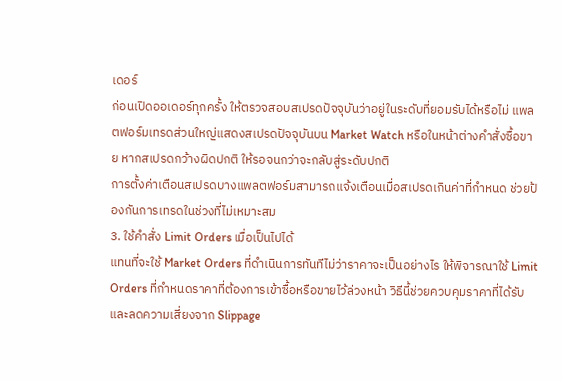เดอร์
ก่อนเปิดออเดอร์ทุกครั้ง ให้ตรวจสอบสเปรดปัจจุบันว่าอยู่ในระดับที่ยอมรับได้หรือไม่ แพลตฟอร์มเทรดส่วนใหญ่แสดงสเปรดปัจจุบันบน Market Watch หรือในหน้าต่างคำสั่งซื้อขาย หากสเปรดกว้างผิดปกติ ให้รอจนกว่าจะกลับสู่ระดับปกติ
การตั้งค่าเตือนสเปรดบางแพลตฟอร์มสามารถแจ้งเตือนเมื่อสเปรดเกินค่าที่กำหนด ช่วยป้องกันการเทรดในช่วงที่ไม่เหมาะสม
3. ใช้คำสั่ง Limit Orders เมื่อเป็นไปได้
แทนที่จะใช้ Market Orders ที่ดำเนินการทันทีไม่ว่าราคาจะเป็นอย่างไร ให้พิจารณาใช้ Limit Orders ที่กำหนดราคาที่ต้องการเข้าซื้อหรือขายไว้ล่วงหน้า วิธีนี้ช่วยควบคุมราคาที่ได้รับและลดความเสี่ยงจาก Slippage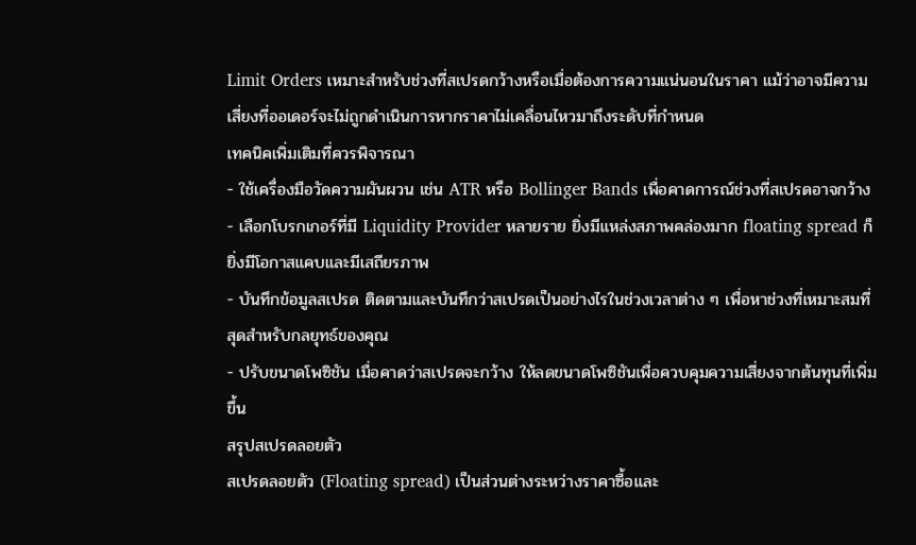Limit Orders เหมาะสำหรับช่วงที่สเปรดกว้างหรือเมื่อต้องการความแน่นอนในราคา แม้ว่าอาจมีความเสี่ยงที่ออเดอร์จะไม่ถูกดำเนินการหากราคาไม่เคลื่อนไหวมาถึงระดับที่กำหนด
เทคนิคเพิ่มเติมที่ควรพิจารณา
- ใช้เครื่องมือวัดความผันผวน เช่น ATR หรือ Bollinger Bands เพื่อคาดการณ์ช่วงที่สเปรดอาจกว้าง
- เลือกโบรกเกอร์ที่มี Liquidity Provider หลายราย ยิ่งมีแหล่งสภาพคล่องมาก floating spread ก็ยิ่งมีโอกาสแคบและมีเสถียรภาพ
- บันทึกข้อมูลสเปรด ติดตามและบันทึกว่าสเปรดเป็นอย่างไรในช่วงเวลาต่าง ๆ เพื่อหาช่วงที่เหมาะสมที่สุดสำหรับกลยุทธ์ของคุณ
- ปรับขนาดโพซิชัน เมื่อคาดว่าสเปรดจะกว้าง ให้ลดขนาดโพซิชันเพื่อควบคุมความเสี่ยงจากต้นทุนที่เพิ่มขึ้น
สรุปสเปรดลอยตัว
สเปรดลอยตัว (Floating spread) เป็นส่วนต่างระหว่างราคาซื้อและ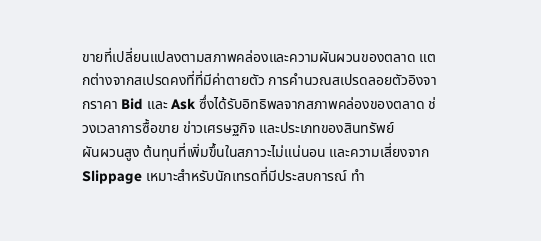ขายที่เปลี่ยนแปลงตามสภาพคล่องและความผันผวนของตลาด แตกต่างจากสเปรดคงที่ที่มีค่าตายตัว การคำนวณสเปรดลอยตัวอิงจากราคา Bid และ Ask ซึ่งได้รับอิทธิพลจากสภาพคล่องของตลาด ช่วงเวลาการซื้อขาย ข่าวเศรษฐกิจ และประเภทของสินทรัพย์
ผันผวนสูง ต้นทุนที่เพิ่มขึ้นในสภาวะไม่แน่นอน และความเสี่ยงจาก Slippage เหมาะสำหรับนักเทรดที่มีประสบการณ์ ทำ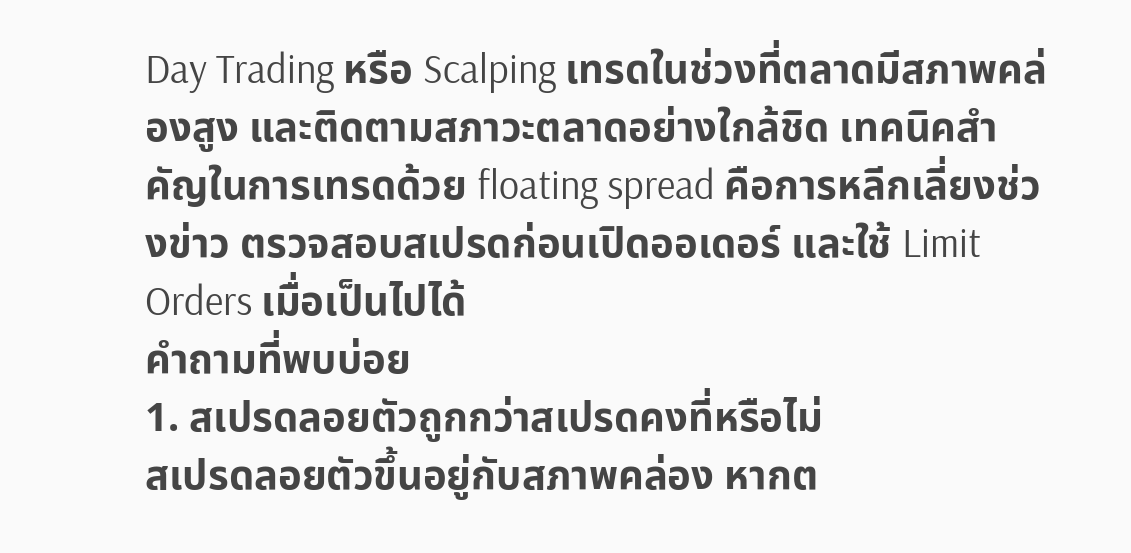Day Trading หรือ Scalping เทรดในช่วงที่ตลาดมีสภาพคล่องสูง และติดตามสภาวะตลาดอย่างใกล้ชิด เทคนิคสำคัญในการเทรดด้วย floating spread คือการหลีกเลี่ยงช่วงข่าว ตรวจสอบสเปรดก่อนเปิดออเดอร์ และใช้ Limit Orders เมื่อเป็นไปได้
คำถามที่พบบ่อย
1. สเปรดลอยตัวถูกกว่าสเปรดคงที่หรือไม่
สเปรดลอยตัวขึ้นอยู่กับสภาพคล่อง หากต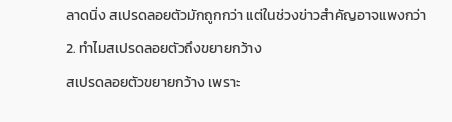ลาดนิ่ง สเปรดลอยตัวมักถูกกว่า แต่ในช่วงข่าวสำคัญอาจแพงกว่า
2. ทำไมสเปรดลอยตัวถึงขยายกว้าง
สเปรดลอยตัวขยายกว้าง เพราะ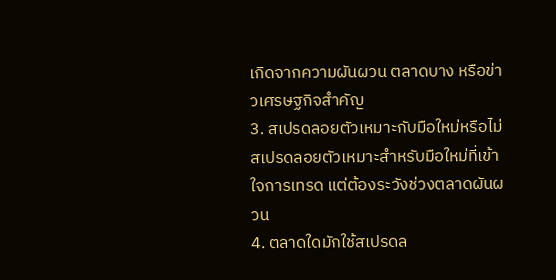เกิดจากความผันผวน ตลาดบาง หรือข่าวเศรษฐกิจสำคัญ
3. สเปรดลอยตัวเหมาะกับมือใหม่หรือไม่
สเปรดลอยตัวเหมาะสำหรับมือใหม่ที่เข้าใจการเทรด แต่ต้องระวังช่วงตลาดผันผวน
4. ตลาดใดมักใช้สเปรดล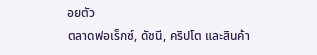อยตัว
ตลาดฟอเร็กซ์, ดัชนี, คริปโต และสินค้า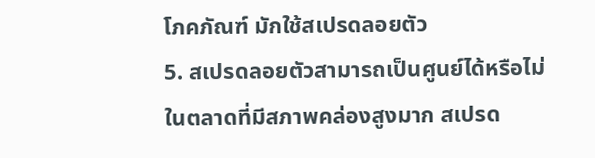โภคภัณฑ์ มักใช้สเปรดลอยตัว
5. สเปรดลอยตัวสามารถเป็นศูนย์ได้หรือไม่
ในตลาดที่มีสภาพคล่องสูงมาก สเปรด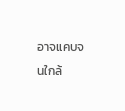อาจแคบจนใกล้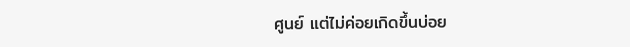ศูนย์ แต่ไม่ค่อยเกิดขึ้นบ่อย